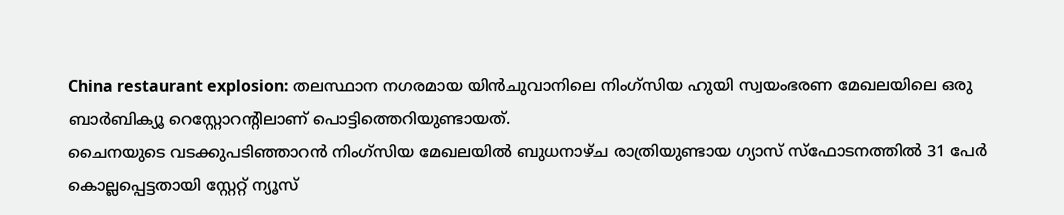China restaurant explosion: തലസ്ഥാന നഗരമായ യിൻചുവാനിലെ നിംഗ്സിയ ഹുയി സ്വയംഭരണ മേഖലയിലെ ഒരു ബാർബിക്യൂ റെസ്റ്റോറന്റിലാണ് പൊട്ടിത്തെറിയുണ്ടായത്.
ചൈനയുടെ വടക്കുപടിഞ്ഞാറൻ നിംഗ്സിയ മേഖലയിൽ ബുധനാഴ്ച രാത്രിയുണ്ടായ ഗ്യാസ് സ്ഫോടനത്തിൽ 31 പേർ കൊല്ലപ്പെട്ടതായി സ്റ്റേറ്റ് ന്യൂസ്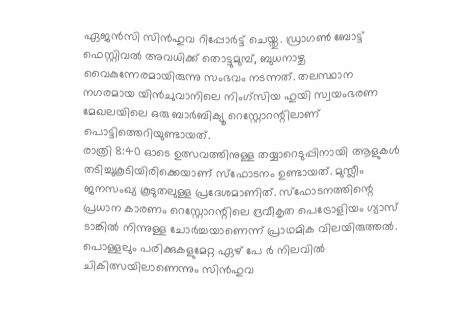ഏജൻസി സിൻഹുവ റിപ്പോർട്ട് ചെയ്തു. ഡ്രാഗൺ ബോട്ട് ഫെസ്റ്റിവൽ അവധിക്ക് തൊട്ടുമുമ്പ്, ബുധനാഴ്ച വൈകുന്നേരമായിരുന്നു സംഭവം നടന്നത്. തലസ്ഥാന നഗരമായ യിൻചുവാനിലെ നിംഗ്സിയ ഹുയി സ്വയംഭരണ മേഖലയിലെ ഒരു ബാർബിക്യൂ റെസ്റ്റോറന്റിലാണ് പൊട്ടിത്തെറിയുണ്ടായത്.
രാത്രി 8:40 ഓടെ ഉത്സവത്തിനുള്ള തയ്യാറെടുപ്പിനായി ആളുകൾ തടിച്ചുകൂടിയിരിക്കെയാണ് സ്ഫോടനം ഉണ്ടായത്. മുസ്ലീം ജനസംഖ്യ കൂടുതലുള്ള പ്രദേശമാണിത്. സ്ഫോടനത്തിന്റെ പ്രധാന കാരണം റെസ്റ്റോറന്റിലെ ദ്രവീകൃത പെട്രോളിയം ഗ്യാസ് ടാങ്കിൽ നിന്നുള്ള ചോർച്ചയാണെന്ന് പ്രാഥമിക വിലയിരുത്തൽ. പൊള്ളലും പരിക്കുകളുമേറ്റ ഏഴ് പേ ർ നിലവിൽ ചികിത്സയിലാണെന്നും സിൻഹുവ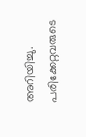അറിയിച്ചു. പരിക്കേറ്റവരുടെ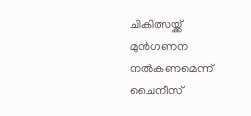ചികിത്സയ്ക്ക് മുൻഗണന നൽകണമെന്ന് ചൈനീസ്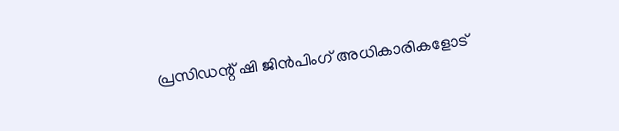പ്രസിഡന്റ് ഷി ജിൻപിംഗ് അധികാരികളോട്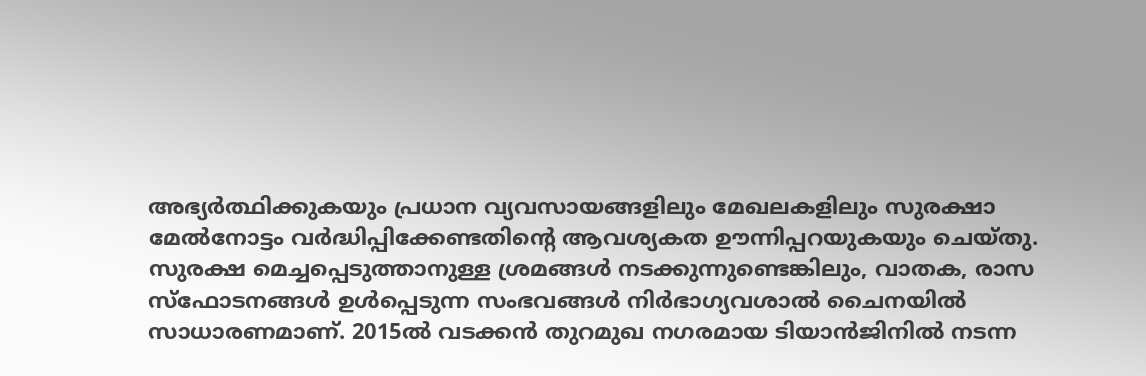അഭ്യർത്ഥിക്കുകയും പ്രധാന വ്യവസായങ്ങളിലും മേഖലകളിലും സുരക്ഷാ മേൽനോട്ടം വർദ്ധിപ്പിക്കേണ്ടതിന്റെ ആവശ്യകത ഊന്നിപ്പറയുകയും ചെയ്തു.
സുരക്ഷ മെച്ചപ്പെടുത്താനുള്ള ശ്രമങ്ങൾ നടക്കുന്നുണ്ടെങ്കിലും, വാതക, രാസ സ്ഫോടനങ്ങൾ ഉൾപ്പെടുന്ന സംഭവങ്ങൾ നിർഭാഗ്യവശാൽ ചൈനയിൽ സാധാരണമാണ്. 2015ൽ വടക്കൻ തുറമുഖ നഗരമായ ടിയാൻജിനിൽ നടന്ന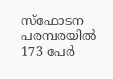സ്ഫോടന പരമ്പരയിൽ 173 പേർ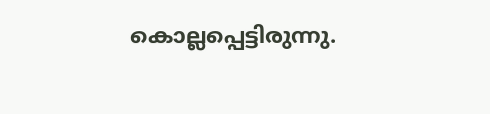കൊല്ലപ്പെട്ടിരുന്നു.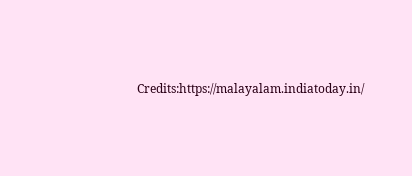Credits:https://malayalam.indiatoday.in/